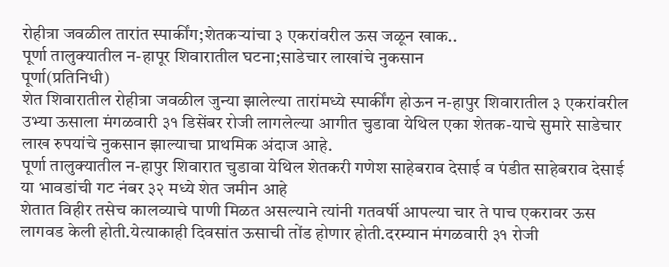रोहीत्रा जवळील तारांत स्पार्कींग;शेतकऱ्यांचा ३ एकरांवरील ऊस जळून खाक..
पूर्णा तालुक्यातील न-हापूर शिवारातील घटना;साडेचार लाखांचे नुकसान
पूर्णा(प्रतिनिधी)
शेत शिवारातील रोहीत्रा जवळील जुन्या झालेल्या तारांमध्ये स्पार्कींग होऊन न-हापुर शिवारातील ३ एकरांवरील उभ्या ऊसाला मंगळवारी ३१ डिसेंबर रोजी लागलेल्या आगीत चुडावा येथिल एका शेतक-याचे सुमारे साडेचार लाख रुपयांचे नुकसान झाल्याचा प्राथमिक अंदाज आहे.
पूर्णा तालुक्यातील न-हापुर शिवारात चुडावा येथिल शेतकरी गणेश साहेबराव देसाई व पंडीत साहेबराव देसाई या भावडांची गट नंबर ३२ मध्ये शेत जमीन आहे
शेतात विहीर तसेच कालव्याचे पाणी मिळत असल्याने त्यांनी गतवर्षी आपल्या चार ते पाच एकरावर ऊस लागवड केली होती.येत्याकाही दिवसांत ऊसाची तोंड होणार होती.दरम्यान मंगळवारी ३१ रोजी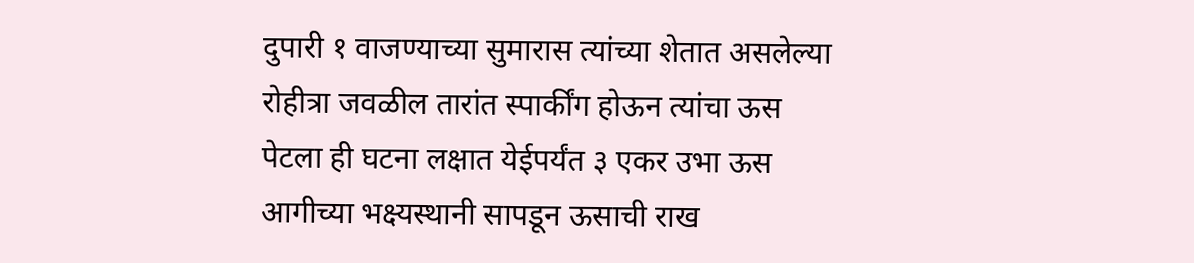दुपारी १ वाजण्याच्या सुमारास त्यांच्या शेतात असलेल्या रोहीत्रा जवळील तारांत स्पार्कींग होऊन त्यांचा ऊस पेटला ही घटना लक्षात येईपर्यंत ३ एकर उभा ऊस आगीच्या भक्ष्यस्थानी सापडून ऊसाची राख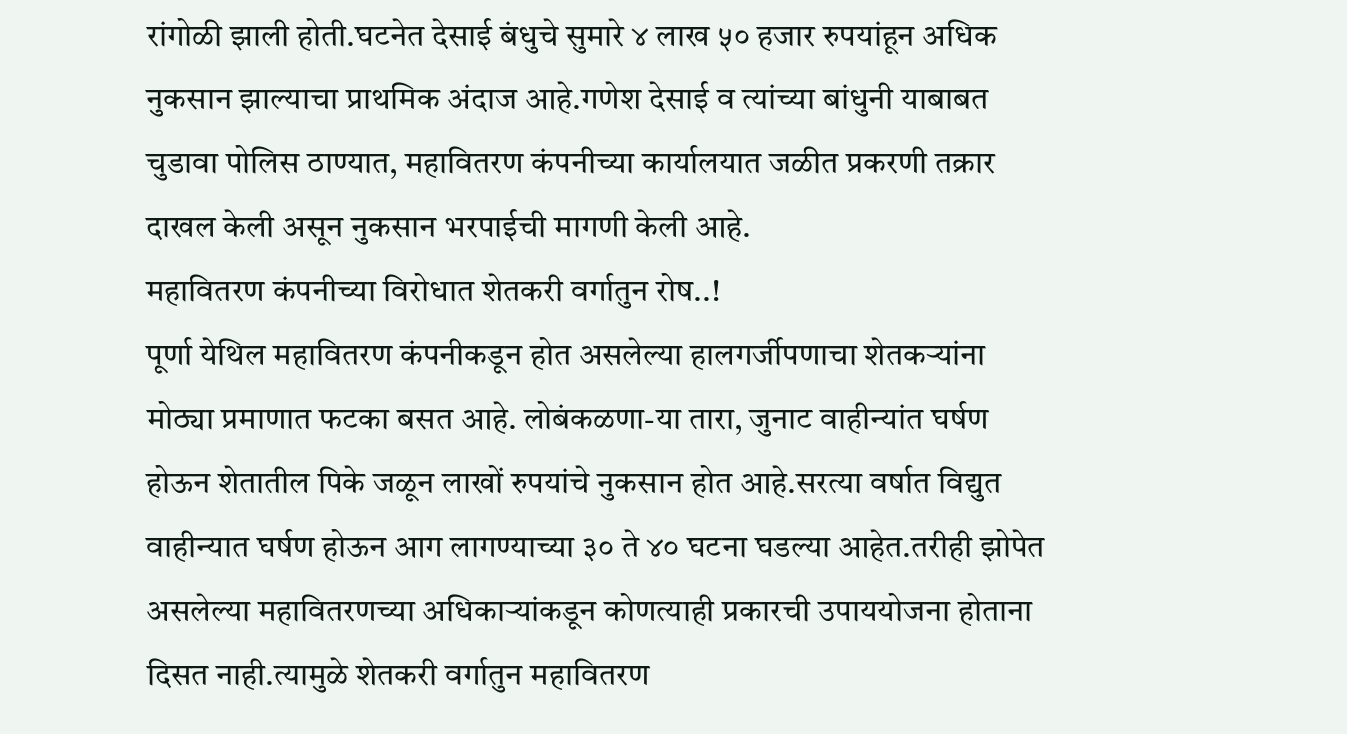रांगोळी झाली होती.घटनेत देसाई बंधुचे सुमारे ४ लाख ५० हजार रुपयांहून अधिक नुकसान झाल्याचा प्राथमिक अंदाज आहे.गणेश देसाई व त्यांच्या बांधुनी याबाबत चुडावा पोलिस ठाण्यात, महावितरण कंपनीच्या कार्यालयात जळीत प्रकरणी तक्रार दाखल केली असून नुकसान भरपाईची मागणी केली आहे.
महावितरण कंपनीच्या विरोधात शेतकरी वर्गातुन रोष..!
पूर्णा येथिल महावितरण कंपनीकडून होत असलेल्या हालगर्जीपणाचा शेतकऱ्यांना मोठ्या प्रमाणात फटका बसत आहे. लोबंकळणा-या तारा, जुनाट वाहीन्यांत घर्षण होऊन शेतातील पिके जळून लाखों रुपयांचे नुकसान होत आहे.सरत्या वर्षात विद्युत वाहीन्यात घर्षण होऊन आग लागण्याच्या ३० ते ४० घटना घडल्या आहेत.तरीही झोपेत असलेल्या महावितरणच्या अधिकाऱ्यांकडून कोणत्याही प्रकारची उपाययोजना होताना दिसत नाही.त्यामुळे शेतकरी वर्गातुन महावितरण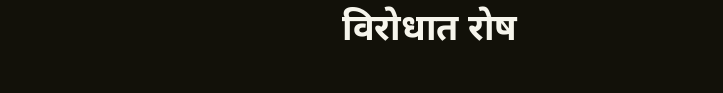विरोधात रोष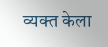व्यक्त केला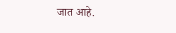जात आहे.